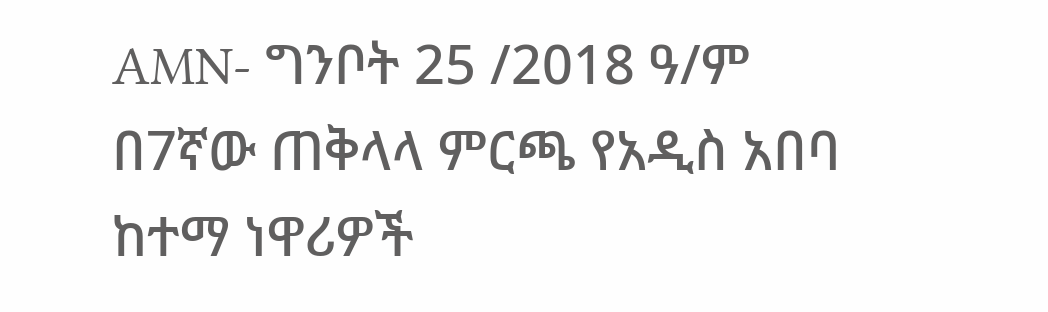AMN- ግንቦት 25 /2018 ዓ/ም
በ7ኛው ጠቅላላ ምርጫ የአዲስ አበባ ከተማ ነዋሪዎች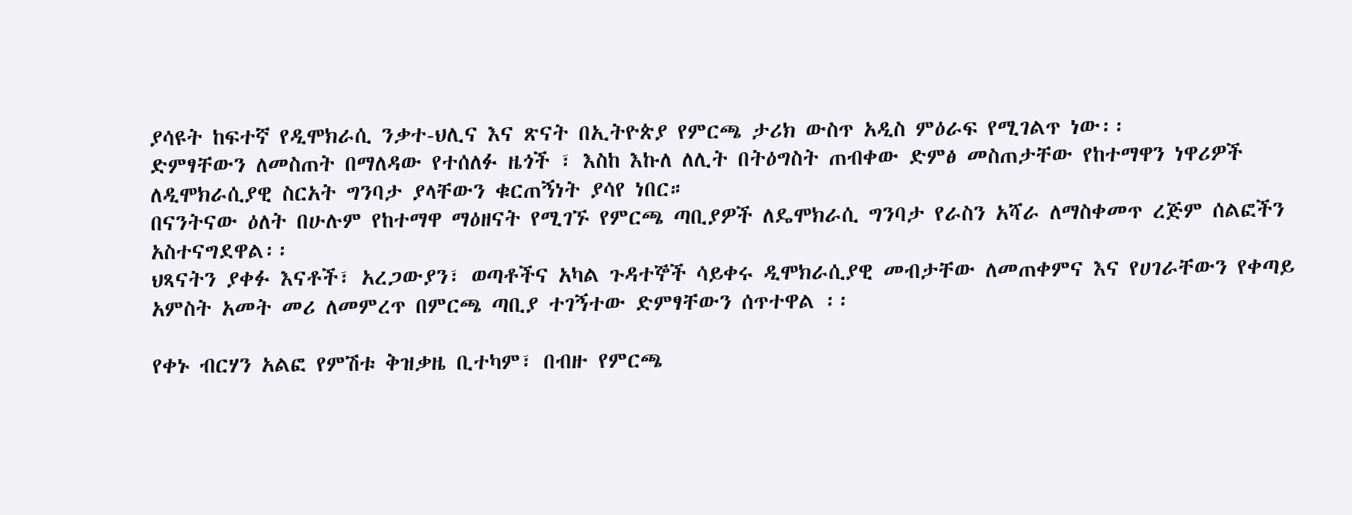ያሳዩት ከፍተኛ የዲሞክራሲ ንቃተ-ህሊና እና ጽናት በኢትዮጵያ የምርጫ ታሪክ ውስጥ አዲስ ምዕራፍ የሚገልጥ ነው፡፡
ድምፃቸውን ለመስጠት በማለዳው የተሰለፉ ዜጎች ፣ እስከ እኩለ ለሊት በትዕግስት ጠብቀው ድምፅ መስጠታቸው የከተማዋን ነዋሪዎች ለዲሞክራሲያዊ ስርአት ግንባታ ያላቸውን ቁርጠኝነት ያሳየ ነበር።
በናንትናው ዕለት በሁሉም የከተማዋ ማዕዘናት የሚገኙ የምርጫ ጣቢያዎች ለዴሞክራሲ ግንባታ የራስን አሻራ ለማስቀመጥ ረጅም ሰልፎችን አስተናግደዋል፡፡
ህጻናትን ያቀፉ እናቶች፣ አረጋውያን፣ ወጣቶችና አካል ጉዳተኞች ሳይቀሩ ዲሞክራሲያዊ መብታቸው ለመጠቀምና እና የሀገራቸውን የቀጣይ አምስት አመት መሪ ለመምረጥ በምርጫ ጣቢያ ተገኝተው ድምፃቸውን ሰጥተዋል ፡፡

የቀኑ ብርሃን አልፎ የምሽቱ ቅዝቃዜ ቢተካም፣ በብዙ የምርጫ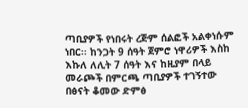ጣቢያዎች የነበሩት ረጅም ሰልፎች አልቀነሱም ነበር፡፡ ከንጋት 9 ሰዓት ጀምሮ ነዋሪዎች እስከ እኩለ ለሊት 7 ሰዓት እና ከዚያም በላይ መራጮች በምርጫ ጣቢያዎች ተገኝተው በፅናት ቆመው ድምፅ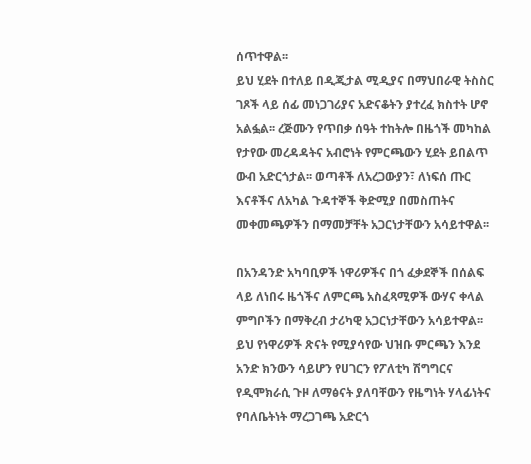ሰጥተዋል፡፡
ይህ ሂደት በተለይ በዲጂታል ሚዲያና በማህበራዊ ትስስር ገጾች ላይ ሰፊ መነጋገሪያና አድናቆትን ያተረፈ ክስተት ሆኖ አልፏል፡፡ ረጅሙን የጥበቃ ሰዓት ተከትሎ በዜጎች መካከል የታየው መረዳዳትና አብሮነት የምርጫውን ሂደት ይበልጥ ውብ አድርጎታል፡፡ ወጣቶች ለአረጋውያን፣ ለነፍሰ ጡር እናቶችና ለአካል ጉዳተኞች ቅድሚያ በመስጠትና መቀመጫዎችን በማመቻቸት አጋርነታቸውን አሳይተዋል፡፡

በአንዳንድ አካባቢዎች ነዋሪዎችና በጎ ፈቃደኞች በሰልፍ ላይ ለነበሩ ዜጎችና ለምርጫ አስፈጻሚዎች ውሃና ቀላል ምግቦችን በማቅረብ ታሪካዊ አጋርነታቸውን አሳይተዋል፡፡
ይህ የነዋሪዎች ጽናት የሚያሳየው ህዝቡ ምርጫን እንደ አንድ ክንውን ሳይሆን የሀገርን የፖለቲካ ሽግግርና የዲሞክራሲ ጉዞ ለማፅናት ያለባቸውን የዜግነት ሃላፊነትና የባለቤትነት ማረጋገጫ አድርጎ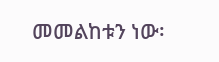መመልከቱን ነው፡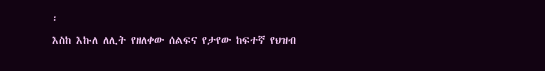፡
እስከ እኩለ ለሊት የዘለቀው ሰልፍና የታየው ከፍተኛ የህዝብ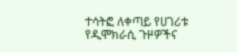ተሳትፎ ለቀጣይ የሀገሪቱ የዲሞክራሲ ጉዞዎችና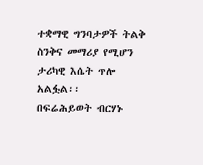ተቋማዊ ግንባታዎች ትልቅ ስንቅና መማሪያ የሚሆን ታሪካዊ እሴት ጥሎ አልፏል፡፡
በፍሬሕይወት ብርሃኑ